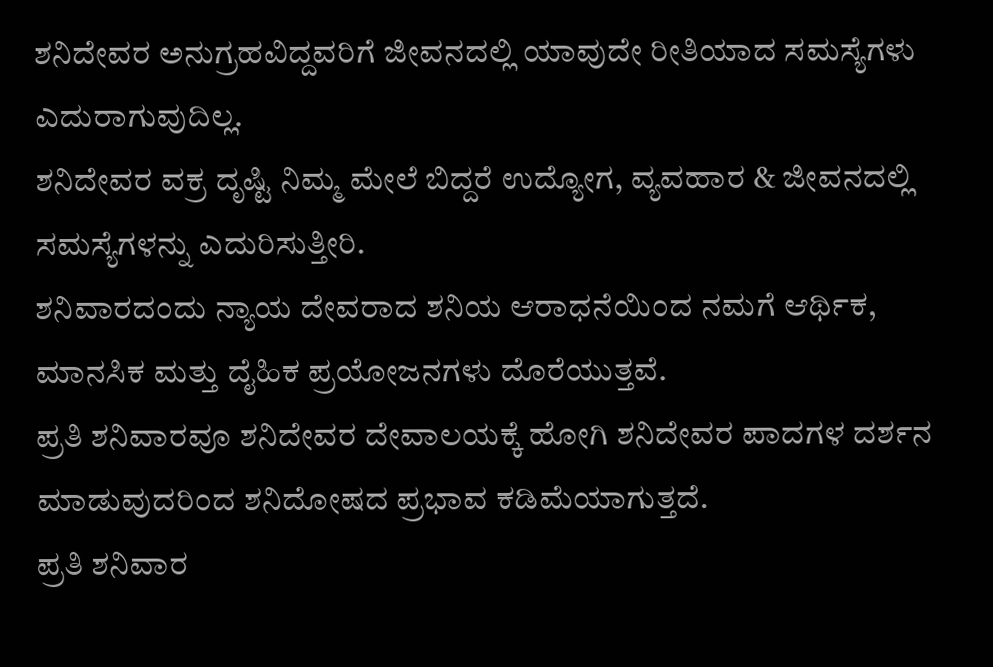ಶನಿದೇವರ ಅನುಗ್ರಹವಿದ್ದವರಿಗೆ ಜೀವನದಲ್ಲಿ ಯಾವುದೇ ರೀತಿಯಾದ ಸಮಸ್ಯೆಗಳು ಎದುರಾಗುವುದಿಲ್ಲ.
ಶನಿದೇವರ ವಕ್ರ ದೃಷ್ಟಿ ನಿಮ್ಮ ಮೇಲೆ ಬಿದ್ದರೆ ಉದ್ಯೋಗ, ವ್ಯವಹಾರ & ಜೀವನದಲ್ಲಿ ಸಮಸ್ಯೆಗಳನ್ನು ಎದುರಿಸುತ್ತೀರಿ.
ಶನಿವಾರದಂದು ನ್ಯಾಯ ದೇವರಾದ ಶನಿಯ ಆರಾಧನೆಯಿಂದ ನಮಗೆ ಆರ್ಥಿಕ, ಮಾನಸಿಕ ಮತ್ತು ದೈಹಿಕ ಪ್ರಯೋಜನಗಳು ದೊರೆಯುತ್ತವೆ.
ಪ್ರತಿ ಶನಿವಾರವೂ ಶನಿದೇವರ ದೇವಾಲಯಕ್ಕೆ ಹೋಗಿ ಶನಿದೇವರ ಪಾದಗಳ ದರ್ಶನ ಮಾಡುವುದರಿಂದ ಶನಿದೋಷದ ಪ್ರಭಾವ ಕಡಿಮೆಯಾಗುತ್ತದೆ.
ಪ್ರತಿ ಶನಿವಾರ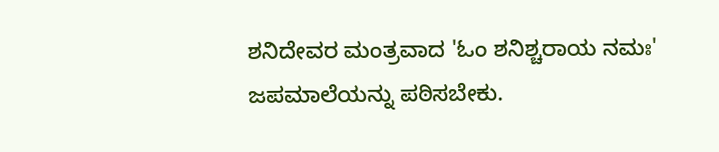ಶನಿದೇವರ ಮಂತ್ರವಾದ 'ಓಂ ಶನಿಶ್ಚರಾಯ ನಮಃ' ಜಪಮಾಲೆಯನ್ನು ಪಠಿಸಬೇಕು.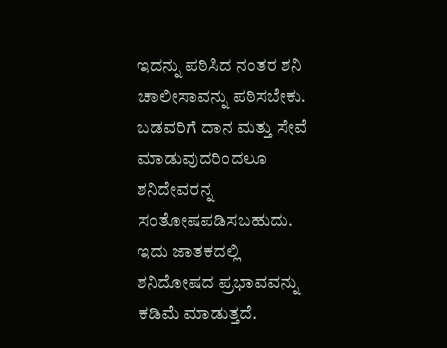ಇದನ್ನು ಪಠಿಸಿದ ನಂತರ ಶನಿ ಚಾಲೀಸಾವನ್ನು ಪಠಿಸಬೇಕು.
ಬಡವರಿಗೆ ದಾನ ಮತ್ತು ಸೇವೆ ಮಾಡುವುದರಿಂದಲೂ ಶನಿದೇವರನ್ನ ಸಂತೋಷಪಡಿಸಬಹುದು. ಇದು ಜಾತಕದಲ್ಲಿ ಶನಿದೋಷದ ಪ್ರಭಾವವನ್ನು ಕಡಿಮೆ ಮಾಡುತ್ತದೆ.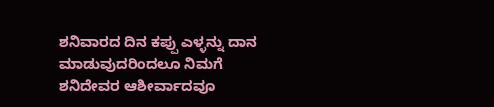ಶನಿವಾರದ ದಿನ ಕಪ್ಪು ಎಳ್ಳನ್ನು ದಾನ ಮಾಡುವುದರಿಂದಲೂ ನಿಮಗೆ ಶನಿದೇವರ ಆಶೀರ್ವಾದವೂ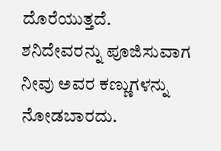ದೊರೆಯುತ್ತದೆ.
ಶನಿದೇವರನ್ನು ಪೂಜಿಸುವಾಗ ನೀವು ಅವರ ಕಣ್ಣುಗಳನ್ನು ನೋಡಬಾರದು.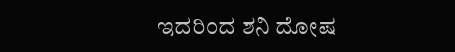ಇದರಿಂದ ಶನಿ ದೋಷ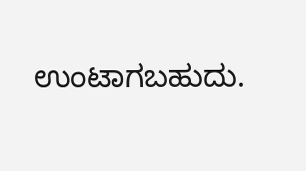ಉಂಟಾಗಬಹುದು.